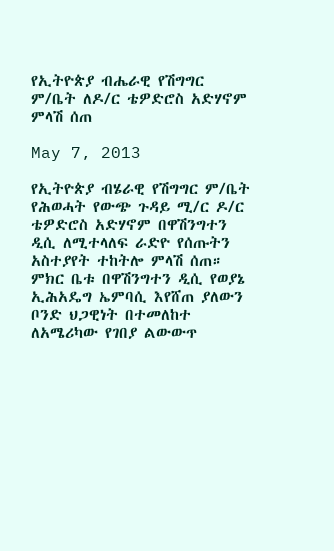የኢትዮጵያ ብሔራዊ የሽግግር ም/ቤት ለዶ/ር ቴዎድሮስ አድሃኖም ምላሽ ሰጠ

May 7, 2013

የኢትዮጵያ ብሄራዊ የሽግግር ም/ቤት የሕወሓት የውጭ ጉዳይ ሚ/ር ዶ/ር ቴዎድሮስ አድሃኖም በዋሽንግተን ዲሲ ለሚተላለፍ ራድዮ የሰጡትን አስተያየት ተከትሎ ምላሽ ሰጠ። ምክር ቤቱ በዋሽንግተን ዲሲ የወያኔ ኢሕአዴግ ኤምባሲ እየሸጠ ያለውን ቦንድ ህጋዊነት በተመለከተ ለአሜሪካው የገበያ ልውውጥ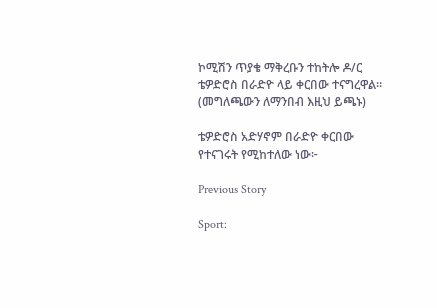ኮሚሽን ጥያቄ ማቅረቡን ተከትሎ ዶ/ር ቴዎድሮስ በራድዮ ላይ ቀርበው ተናግረዋል። (መግለጫውን ለማንበብ እዚህ ይጫኑ)

ቴዎድሮስ አድሃኖም በራድዮ ቀርበው የተናገሩት የሚከተለው ነው፦

Previous Story

Sport: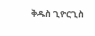ቅዱስ ጊዮርጊስ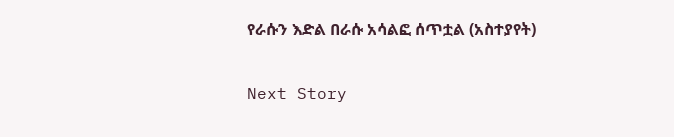የራሱን እድል በራሱ አሳልፎ ሰጥቷል (አስተያየት)

Next Story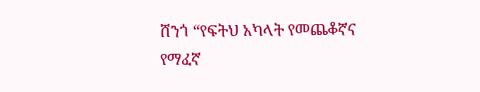ሸንጎ “የፍትህ አካላት የመጨቆኛና የማፈኛ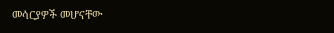መሳርያዎች መሆናቸው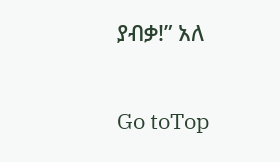ያብቃ!” አለ

Go toTop